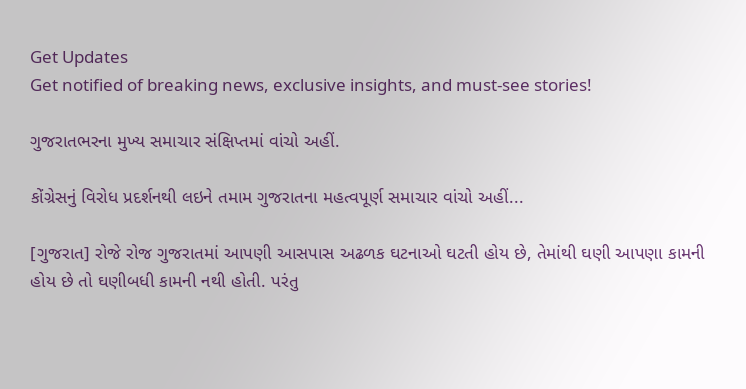Get Updates
Get notified of breaking news, exclusive insights, and must-see stories!

ગુજરાતભરના મુખ્ય સમાચાર સંક્ષિપ્તમાં વાંચો અહીં.

કોંગ્રેસનું વિરોધ પ્રદર્શનથી લઇને તમામ ગુજરાતના મહત્વપૂર્ણ સમાચાર વાંચો અહીં...

[ગુજરાત] રોજે રોજ ગુજરાતમાં આપણી આસપાસ અઢળક ઘટનાઓ ઘટતી હોય છે, તેમાંથી ઘણી આપણા કામની હોય છે તો ઘણીબધી કામની નથી હોતી. પરંતુ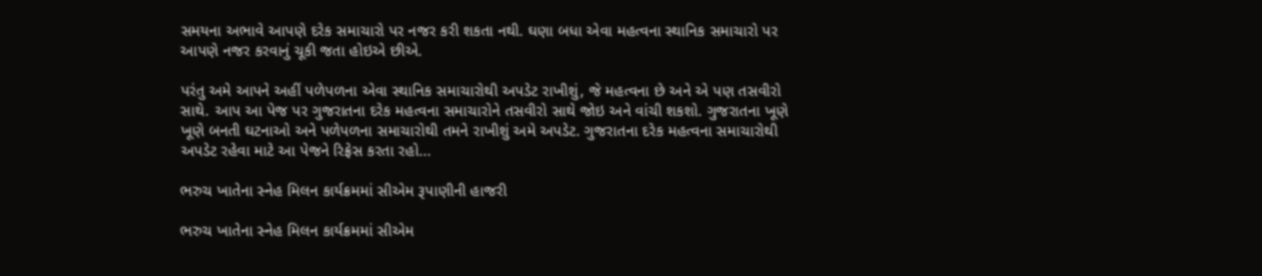સમયના અભાવે આપણે દરેક સમાચારો પર નજર કરી શકતા નથી. ઘણા બધા એવા મહત્વના સ્થાનિક સમાચારો પર આપણે નજર કરવાનું ચૂકી જતા હોઇએ છીએ.

પરંતુ અમે આપને અહીં પળેપળના એવા સ્થાનિક સમાચારોથી અપડેટ રાખીશું, જે મહત્વના છે અને એ પણ તસવીરો સાથે. આપ આ પેજ પર ગુજરાતના દરેક મહત્વના સમાચારોને તસવીરો સાથે જોઇ અને વાંચી શકશો. ગુજરાતના ખૂણે ખૂણે બનતી ઘટનાઓ અને પળેપળના સમાચારોથી તમને રાખીશું અમે અપડેટ. ગુજરાતના દરેક મહત્વના સમાચારોથી અપડેટ રહેવા માટે આ પેજને રિફ્રેસ કરતા રહો...

ભરુચ ખાતેના સ્નેહ મિલન કાર્યક્રમમાં સીએમ રૂપાણીની હાજરી

ભરુચ ખાતેના સ્નેહ મિલન કાર્યક્રમમાં સીએમ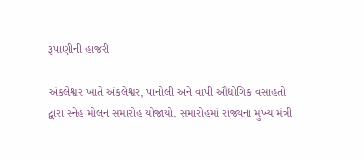રૂપાણીની હાજરી

અંકલેશ્વર ખાતે અંકલેશ્વર, પાનોલી અને વાપી ઔદ્યોગિક વસાહતો દ્વારા સ્નેહ મોલન સમારોહ યોજાયો. સમારોહમાં રાજ્યના મુખ્ય મંત્રી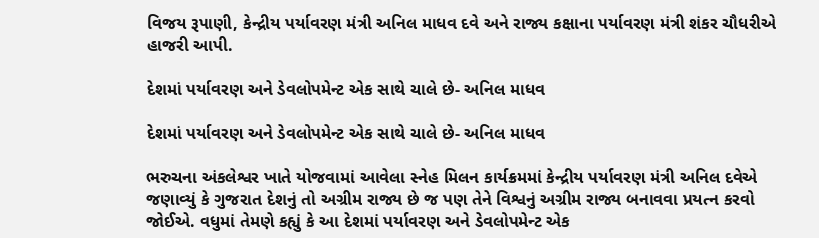વિજય રૂપાણી, કેન્દ્રીય પર્યાવરણ મંત્રી અનિલ માધવ દવે અને રાજ્ય કક્ષાના પર્યાવરણ મંત્રી શંકર ચૌધરીએ હાજરી આપી.

દેશમાં પર્યાવરણ અને ડેવલોપમેન્ટ એક સાથે ચાલે છે- અનિલ માધવ

દેશમાં પર્યાવરણ અને ડેવલોપમેન્ટ એક સાથે ચાલે છે- અનિલ માધવ

ભરુચના અંકલેશ્વર ખાતે યોજવામાં આવેલા સ્નેહ મિલન કાર્યક્રમમાં કેન્દ્રીય પર્યાવરણ મંત્રી અનિલ દવેએ જણાવ્યું કે ગુજરાત દેશનું તો અગ્રીમ રાજ્ય છે જ પણ તેને વિશ્વનું અગ્રીમ રાજ્ય બનાવવા પ્રયત્ન કરવો જોઈએ. વધુમાં તેમણે કહ્યું કે આ દેશમાં પર્યાવરણ અને ડેવલોપમેન્ટ એક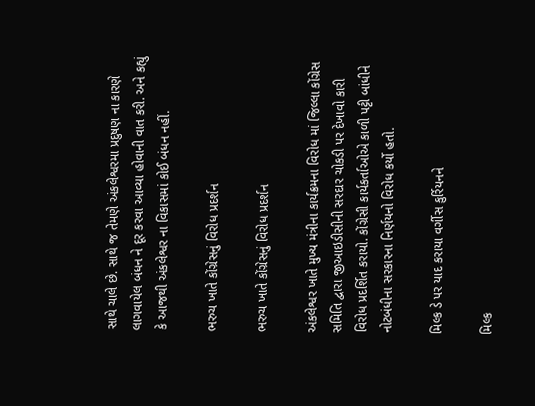સાથે ચાલે છે. સાથે જ તેમણે અંકલેશ્વરમા પ્રદુષણ ના કારણે લાગવાયેલ બંધન ને દૂર કરવા આવ્યા હોવાની વાત કરી. અને કહ્યું કે આજથી અંકલેશ્વર ના વિકાસમાં કોઈ બંધન નહીં.

ભરુચ ખાતે કોંગ્રેસનું વિરોધ પ્રદર્શન

ભરુચ ખાતે કોંગ્રેસનું વિરોધ પ્રદર્શન

અંકલેશ્વર ખાતે મુખ્ય મંત્રીના કાર્યક્રમના વિરોધ માં જિલ્લા કોંગ્રેસ સમિતિ દ્વારા જીઆઇડીસીની સરદાર ચોકડી પર દેખાવો કારી વિરોધ પ્રદર્શિત કરાયો. કોંગ્રેસી કાર્યકર્તાઓએ કાળી પટ્ટી બાંધીને નોટબંધીના સરકારના નિર્ણયનો વિરોધ કર્યો હતો.

મિલ્ક ડે પર યાદ કરાયા વર્ગીસ કુર્રિયનને

મિલ્ક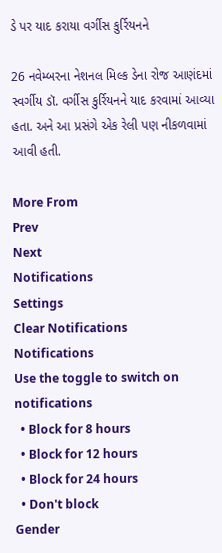ડે પર યાદ કરાયા વર્ગીસ કુર્રિયનને

26 નવેમ્બરના નેશનલ મિલ્ક ડેના રોજ આણંદમાં સ્વર્ગીય ડૉ. વર્ગીસ કુર્રિયનને યાદ કરવામાં આવ્યા હતા. અને આ પ્રસંગે એક રેલી પણ નીકળવામાં આવી હતી.

More From
Prev
Next
Notifications
Settings
Clear Notifications
Notifications
Use the toggle to switch on notifications
  • Block for 8 hours
  • Block for 12 hours
  • Block for 24 hours
  • Don't block
Gender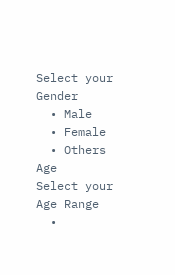Select your Gender
  • Male
  • Female
  • Others
Age
Select your Age Range
  •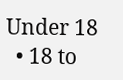Under 18
  • 18 to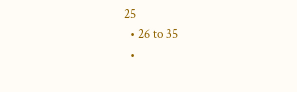25
  • 26 to 35
  •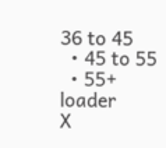36 to 45
  • 45 to 55
  • 55+
loader
X